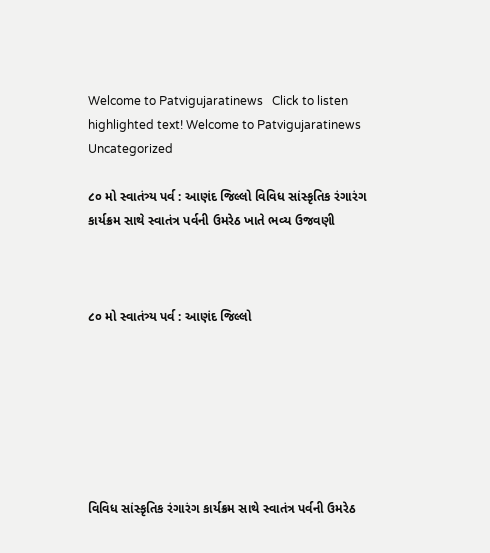Welcome to Patvigujaratinews   Click to listen highlighted text! Welcome to Patvigujaratinews
Uncategorized

૮૦ મો સ્વાતંત્ર્ય પર્વ : આણંદ જિલ્લો વિવિધ સાંસ્કૃતિક રંગારંગ કાર્યક્રમ સાથે સ્વાતંત્ર પર્વની ઉમરેઠ ખાતે ભવ્ય ઉજવણી



૮૦ મો સ્વાતંત્ર્ય પર્વ : આણંદ જિલ્લો







વિવિધ સાંસ્કૃતિક રંગારંગ કાર્યક્રમ સાથે સ્વાતંત્ર પર્વની ઉમરેઠ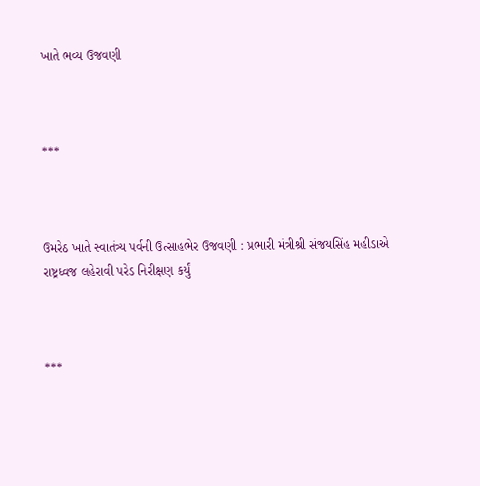ખાતે ભવ્ય ઉજવણી



***



ઉમરેઠ ખાતે સ્વાતંત્ર્ય પર્વની ઉત્સાહભેર ઉજવણી : પ્રભારી મંત્રીશ્રી સંજયસિંહ મહીડાએ રાષ્ટ્રધ્વજ લહેરાવી પરેડ નિરીક્ષણ કર્યું



***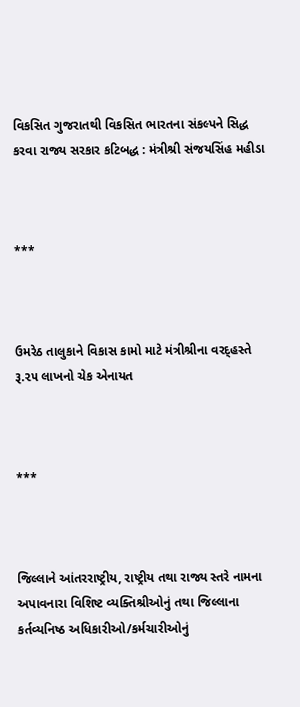વિકસિત ગુજરાતથી વિકસિત ભારતના સંકલ્પને સિદ્ધ કરવા રાજ્ય સરકાર કટિબદ્ધ : મંત્રીશ્રી સંજયસિંહ મહીડા



***



ઉમરેઠ તાલુકાને વિકાસ કામો માટે મંત્રીશ્રીના વરદ્હસ્તે રૂ.૨૫ લાખનો ચેક એનાયત



***



જિલ્લાને આંતરરાષ્ટ્રીય, રાષ્ટ્રીય તથા રાજ્ય સ્તરે નામના અપાવનારા વિશિષ્ટ વ્યક્તિશ્રીઓનું તથા જિલ્લાના કર્તવ્યનિષ્ઠ અધિકારીઓ/કર્મચારીઓનું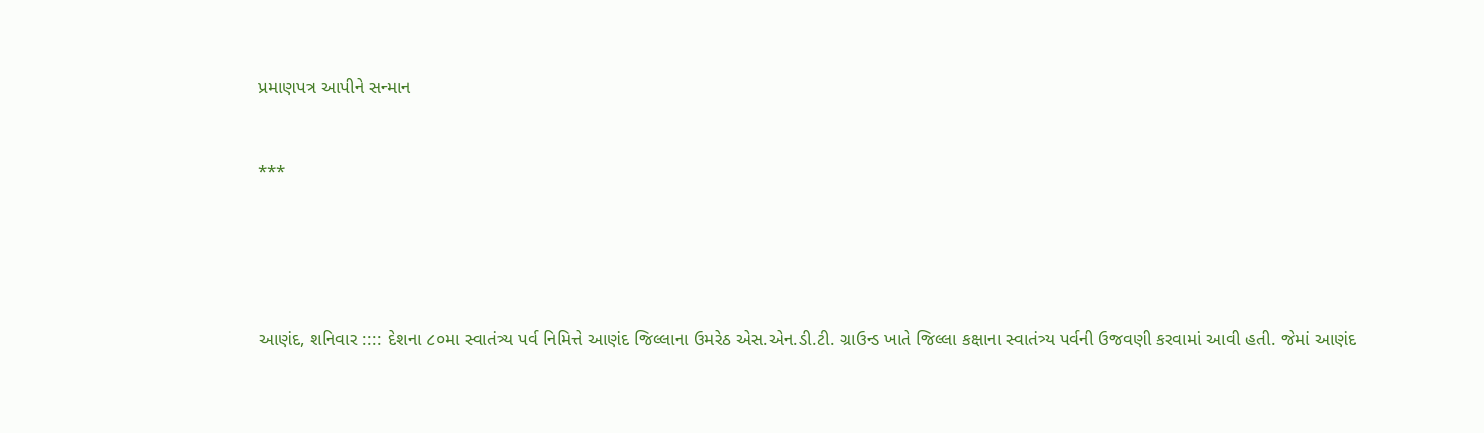પ્રમાણપત્ર આપીને સન્માન



***







આણંદ, શનિવાર :::: દેશના ૮૦મા સ્વાતંત્ર્ય પર્વ નિમિત્તે આણંદ જિલ્લાના ઉમરેઠ એસ.એન.ડી.ટી. ગ્રાઉન્ડ ખાતે જિલ્લા કક્ષાના સ્વાતંત્ર્ય પર્વની ઉજવણી કરવામાં આવી હતી. જેમાં આણંદ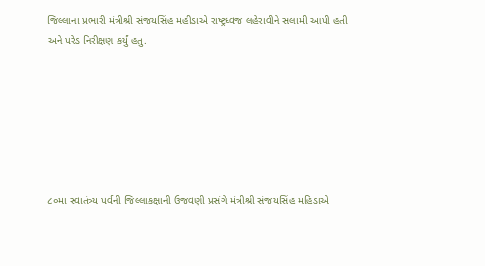જિલ્લાના પ્રભારી મંત્રીશ્રી સંજયસિંહ મહીડાએ રાષ્ટ્રધ્વજ લહેરાવીને સલામી આપી હતી અને પરેડ નિરીક્ષણ કર્યું હતુ.







૮૦મા સ્વાતંત્ર્ય પર્વની જિલ્લાકક્ષાની ઉજવણી પ્રસંગે મંત્રીશ્રી સંજયસિંહ મહિડાએ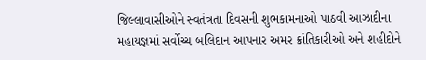જિલ્લાવાસીઓને સ્વતંત્રતા દિવસની શુભકામનાઓ પાઠવી આઝાદીના મહાયજ્ઞમાં સર્વોચ્ચ બલિદાન આપનાર અમર ક્રાંતિકારીઓ અને શહીદોને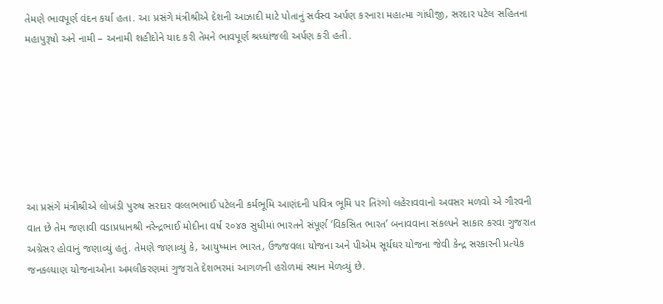તેમણે ભાવપૂર્ણ વંદન કર્યા હતા. આ પ્રસંગે મંત્રીશ્રીએ દેશની આઝાદી માટે પોતાનું સર્વસ્વ અર્પણ કરનારા મહાત્મા ગાંધીજી, સરદાર પટેલ સહિતના મહાપુરૂષો અને નામી – અનામી શહીદોને યાદ કરી તેમને ભાવપૂર્ણ શ્રધ્ધાંજલી અર્પણ કરી હતી.







આ પ્રસંગે મંત્રીશ્રીએ લોખંડી પુરુષ સરદાર વલ્લભભાઈ પટેલની કર્મભૂમિ આણંદની પવિત્ર ભૂમિ પર તિરંગો લહેરાવવાનો અવસર મળવો એ ગૌરવની વાત છે તેમ જણાવી વડાપ્રધાનશ્રી નરેન્દ્રભાઈ મોદીના વર્ષ ૨૦૪૭ સુધીમાં ભારતને સંપૂર્ણ ‘વિકસિત ભારત’ બનાવવાના સંકલ્પને સાકાર કરવા ગુજરાત અગ્રેસર હોવાનું જણાવ્યું હતું. તેમણે જણાવ્યું કે, આયુષ્માન ભારત, ઉજ્જવલા યોજના અને પીએમ સૂર્યઘર યોજના જેવી કેન્દ્ર સરકારની પ્રત્યેક જનકલ્યાણ યોજનાઓના અમલીકરણમાં ગુજરાતે દેશભરમાં આગળની હરોળમાં સ્થાન મેળવ્યું છે.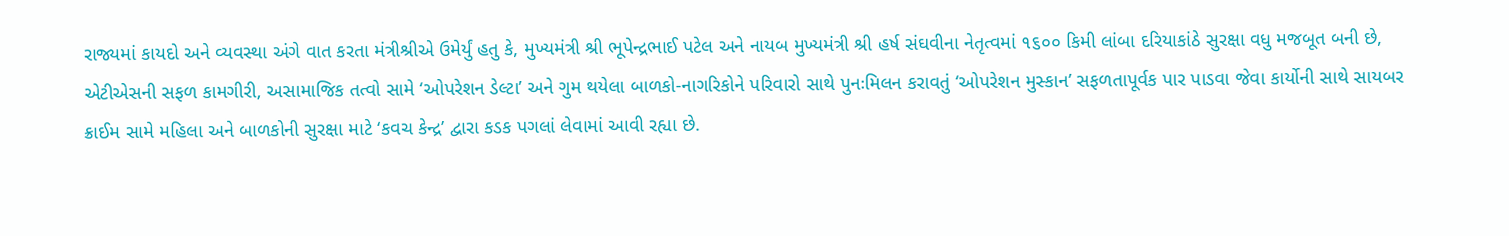રાજ્યમાં કાયદો અને વ્યવસ્થા અંગે વાત કરતા મંત્રીશ્રીએ ઉમેર્યું હતુ કે, મુખ્યમંત્રી શ્રી ભૂપેન્દ્રભાઈ પટેલ અને નાયબ મુખ્યમંત્રી શ્રી હર્ષ સંઘવીના નેતૃત્વમાં ૧૬૦૦ કિમી લાંબા દરિયાકાંઠે સુરક્ષા વધુ મજબૂત બની છે, એટીએસની સફળ કામગીરી, અસામાજિક તત્વો સામે ‘ઓપરેશન ડેલ્ટા’ અને ગુમ થયેલા બાળકો-નાગરિકોને પરિવારો સાથે પુનઃમિલન કરાવતું ‘ઓપરેશન મુસ્કાન’ સફળતાપૂર્વક પાર પાડવા જેવા કાર્યોની સાથે સાયબર ક્રાઈમ સામે મહિલા અને બાળકોની સુરક્ષા માટે ‘કવચ કેન્દ્ર’ દ્વારા કડક પગલાં લેવામાં આવી રહ્યા છે.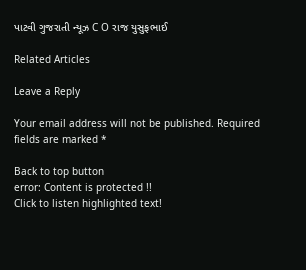પાટવી ગુજરાતી ન્યૂઝ C O રાજ યુસુફભાઈ

Related Articles

Leave a Reply

Your email address will not be published. Required fields are marked *

Back to top button
error: Content is protected !!
Click to listen highlighted text!